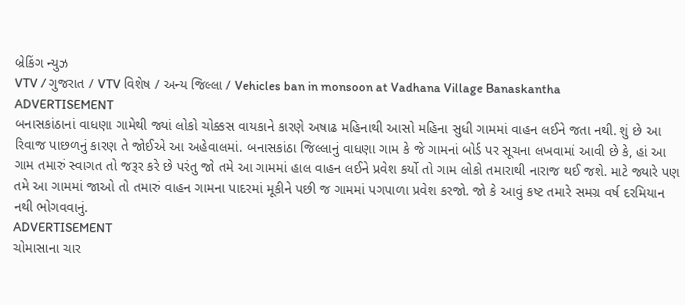બ્રેકિંગ ન્યુઝ
VTV / ગુજરાત / VTV વિશેષ / અન્ય જિલ્લા / Vehicles ban in monsoon at Vadhana Village Banaskantha
ADVERTISEMENT
બનાસકાંઠાનાં વાધણા ગામેથી જ્યાં લોકો ચોક્કસ વાયકાને કારણે અષાઢ મહિનાથી આસો મહિના સુધી ગામમાં વાહન લઈને જતા નથી. શું છે આ રિવાજ પાછળનું કારણ તે જોઈએ આ અહેવાલમાં. બનાસકાંઠા જિલ્લાનું વાધણા ગામ કે જે ગામનાં બોર્ડ પર સૂચના લખવામાં આવી છે કે, હાં આ ગામ તમારું સ્વાગત તો જરૂર કરે છે પરંતુ જો તમે આ ગામમાં હાલ વાહન લઈને પ્રવેશ કર્યો તો ગામ લોકો તમારાથી નારાજ થઈ જશે. માટે જ્યારે પણ તમે આ ગામમાં જાઓ તો તમારું વાહન ગામના પાદરમાં મૂકીને પછી જ ગામમાં પગપાળા પ્રવેશ કરજો. જો કે આવું કષ્ટ તમારે સમગ્ર વર્ષ દરમિયાન નથી ભોગવવાનું.
ADVERTISEMENT
ચોમાસાના ચાર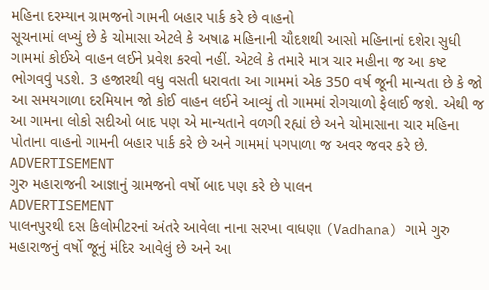મહિના દરમ્યાન ગ્રામજનો ગામની બહાર પાર્ક કરે છે વાહનો
સૂચનામાં લખ્યું છે કે ચોમાસા એટલે કે અષાઢ મહિનાની ચૌદશથી આસો મહિનાનાં દશેરા સુધી ગામમાં કોઈએ વાહન લઈને પ્રવેશ કરવો નહીં. એટલે કે તમારે માત્ર ચાર મહીના જ આ કષ્ટ ભોગવવું પડશે. 3 હજારથી વધુ વસતી ધરાવતા આ ગામમાં એક 350 વર્ષ જૂની માન્યતા છે કે જો આ સમયગાળા દરમિયાન જો કોઈ વાહન લઈને આવ્યું તો ગામમાં રોગચાળો ફેલાઈ જશે. એથી જ આ ગામના લોકો સદીઓ બાદ પણ એ માન્યતાને વળગી રહ્યાં છે અને ચોમાસાના ચાર મહિના પોતાના વાહનો ગામની બહાર પાર્ક કરે છે અને ગામમાં પગપાળા જ અવર જવર કરે છે.
ADVERTISEMENT
ગુરુ મહારાજની આજ્ઞાનું ગ્રામજનો વર્ષો બાદ પણ કરે છે પાલન
ADVERTISEMENT
પાલનપુરથી દસ કિલોમીટરનાં અંતરે આવેલા નાના સરખા વાધણા (Vadhana) ગામે ગુરુ મહારાજનું વર્ષો જૂનું મંદિર આવેલું છે અને આ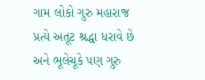ગામ લોકો ગુરુ મહારાજ પ્રત્યે અતૂટ શ્રદ્ધા ધરાવે છે અને ભૂલેચૂકે પણ ગુરુ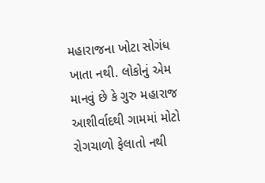મહારાજના ખોટા સોગંધ ખાતા નથી. લોકોનું એમ માનવું છે કે ગુરુ મહારાજ આશીર્વાદથી ગામમાં મોટો રોગચાળો ફેલાતો નથી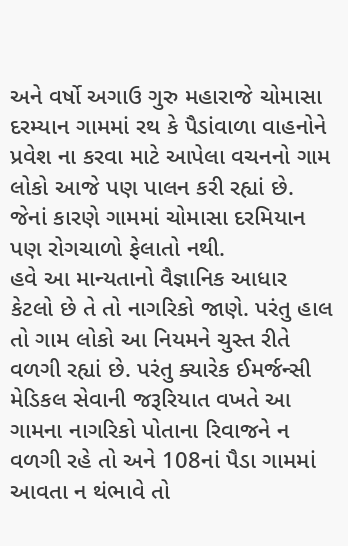અને વર્ષો અગાઉ ગુરુ મહારાજે ચોમાસા દરમ્યાન ગામમાં રથ કે પૈડાંવાળા વાહનોને પ્રવેશ ના કરવા માટે આપેલા વચનનો ગામ લોકો આજે પણ પાલન કરી રહ્યાં છે. જેનાં કારણે ગામમાં ચોમાસા દરમિયાન પણ રોગચાળો ફેલાતો નથી.
હવે આ માન્યતાનો વૈજ્ઞાનિક આધાર કેટલો છે તે તો નાગરિકો જાણે. પરંતુ હાલ તો ગામ લોકો આ નિયમને ચુસ્ત રીતે વળગી રહ્યાં છે. પરંતુ ક્યારેક ઈમર્જન્સી મેડિકલ સેવાની જરૂરિયાત વખતે આ ગામના નાગરિકો પોતાના રિવાજને ન વળગી રહે તો અને 108નાં પૈડા ગામમાં આવતા ન થંભાવે તો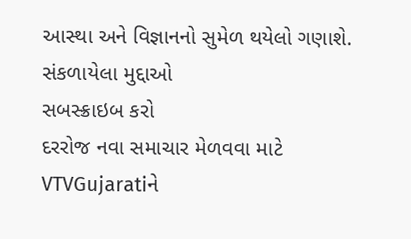આસ્થા અને વિજ્ઞાનનો સુમેળ થયેલો ગણાશે.
સંકળાયેલા મુદ્દાઓ
સબસ્ક્રાઇબ કરો
દરરોજ નવા સમાચાર મેળવવા માટે VTVGujaratiને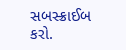સબસ્ક્રાઈબ કરો.